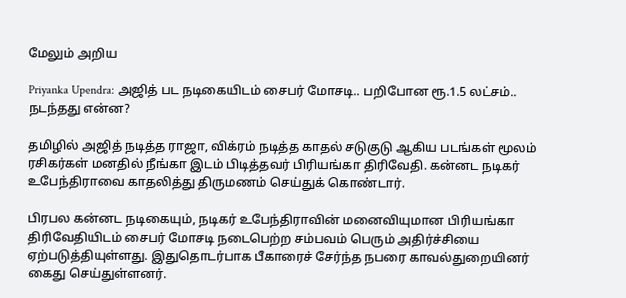மேலும் அறிய

Priyanka Upendra: அஜித் பட நடிகையிடம் சைபர் மோசடி.. பறிபோன ரூ.1.5 லட்சம்.. நடந்தது என்ன?

தமிழில் அஜித் நடித்த ராஜா, விக்ரம் நடித்த காதல் சடுகுடு ஆகிய படங்கள் மூலம் ரசிகர்கள் மனதில் நீங்கா இடம் பிடித்தவர் பிரியங்கா திரிவேதி. கன்னட நடிகர் உபேந்திராவை காதலித்து திருமணம் செய்துக் கொண்டார்.

பிரபல கன்னட நடிகையும், நடிகர் உபேந்திராவின் மனைவியுமான பிரியங்கா திரிவேதியிடம் சைபர் மோசடி நடைபெற்ற சம்பவம் பெரும் அதிர்ச்சியை ஏற்படுத்தியுள்ளது. இதுதொடர்பாக பீகாரைச் சேர்ந்த நபரை காவல்துறையினர் கைது செய்துள்ளனர்.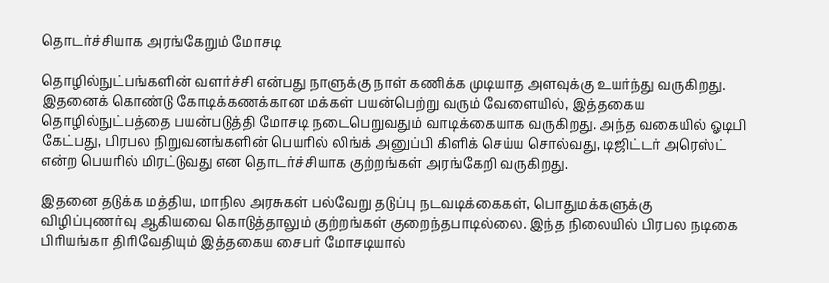தொடர்ச்சியாக அரங்கேறும் மோசடி

தொழில்நுட்பங்களின் வளர்ச்சி என்பது நாளுக்கு நாள் கணிக்க முடியாத அளவுக்கு உயர்ந்து வருகிறது. இதனைக் கொண்டு கோடிக்கணக்கான மக்கள் பயன்பெற்று வரும் வேளையில், இத்தகைய தொழில்நுட்பத்தை பயன்படுத்தி மோசடி நடைபெறுவதும் வாடிக்கையாக வருகிறது. அந்த வகையில் ஓடிபி கேட்பது, பிரபல நிறுவனங்களின் பெயரில் லிங்க் அனுப்பி கிளிக் செய்ய சொல்வது, டிஜிட்டர் அரெஸ்ட் என்ற பெயரில் மிரட்டுவது என தொடர்ச்சியாக குற்றங்கள் அரங்கேறி வருகிறது.

இதனை தடுக்க மத்திய, மாநில அரசுகள் பல்வேறு தடுப்பு நடவடிக்கைகள், பொதுமக்களுக்கு விழிப்புணர்வு ஆகியவை கொடுத்தாலும் குற்றங்கள் குறைந்தபாடில்லை. இந்த நிலையில் பிரபல நடிகை பிரியங்கா திரிவேதியும் இத்தகைய சைபர் மோசடியால்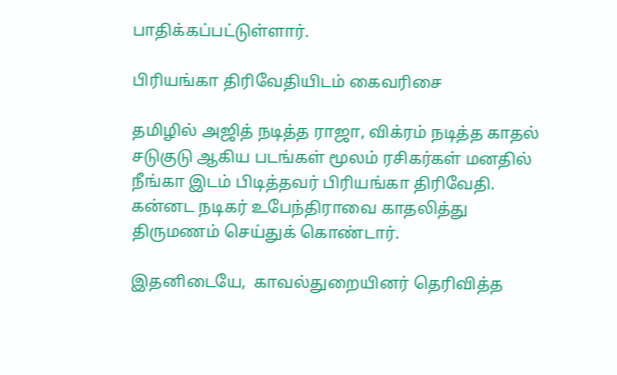பாதிக்கப்பட்டுள்ளார்.

பிரியங்கா திரிவேதியிடம் கைவரிசை

தமிழில் அஜித் நடித்த ராஜா, விக்ரம் நடித்த காதல் சடுகுடு ஆகிய படங்கள் மூலம் ரசிகர்கள் மனதில் நீங்கா இடம் பிடித்தவர் பிரியங்கா திரிவேதி. கன்னட நடிகர் உபேந்திராவை காதலித்து திருமணம் செய்துக் கொண்டார்.

இதனிடையே,  காவல்துறையினர் தெரிவித்த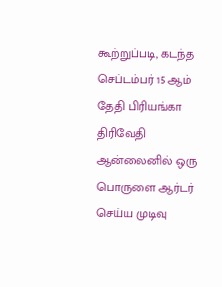கூற்றுப்படி, கடந்த செப்டம்பர் 15 ஆம் தேதி பிரியங்கா திரிவேதி ஆன்லைனில் ஒரு பொருளை ஆர்டர் செய்ய முடிவு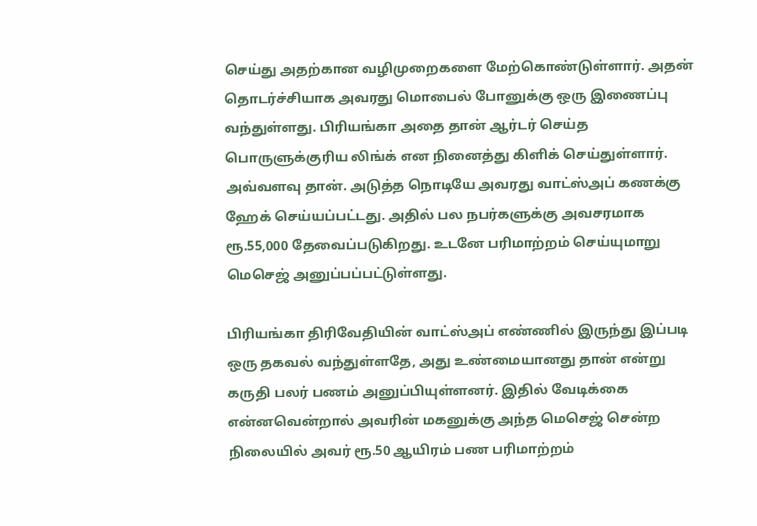செய்து அதற்கான வழிமுறைகளை மேற்கொண்டுள்ளார். அதன் தொடர்ச்சியாக அவரது மொபைல் போனுக்கு ஒரு இணைப்பு வந்துள்ளது. பிரியங்கா அதை தான் ஆர்டர் செய்த பொருளுக்குரிய லிங்க் என நினைத்து கிளிக் செய்துள்ளார்.  அவ்வளவு தான். அடுத்த நொடியே அவரது வாட்ஸ்அப் கணக்கு ஹேக் செய்யப்பட்டது. அதில் பல நபர்களுக்கு அவசரமாக ரூ.55,000 தேவைப்படுகிறது. உடனே பரிமாற்றம் செய்யுமாறு மெசெஜ் அனுப்பப்பட்டுள்ளது.

பிரியங்கா திரிவேதியின் வாட்ஸ்அப் எண்ணில் இருந்து இப்படி ஒரு தகவல் வந்துள்ளதே, அது உண்மையானது தான் என்று கருதி பலர் பணம் அனுப்பியுள்ளனர். இதில் வேடிக்கை என்னவென்றால் அவரின் மகனுக்கு அந்த மெசெஜ் சென்ற நிலையில் அவர் ரூ.50 ஆயிரம் பண பரிமாற்றம்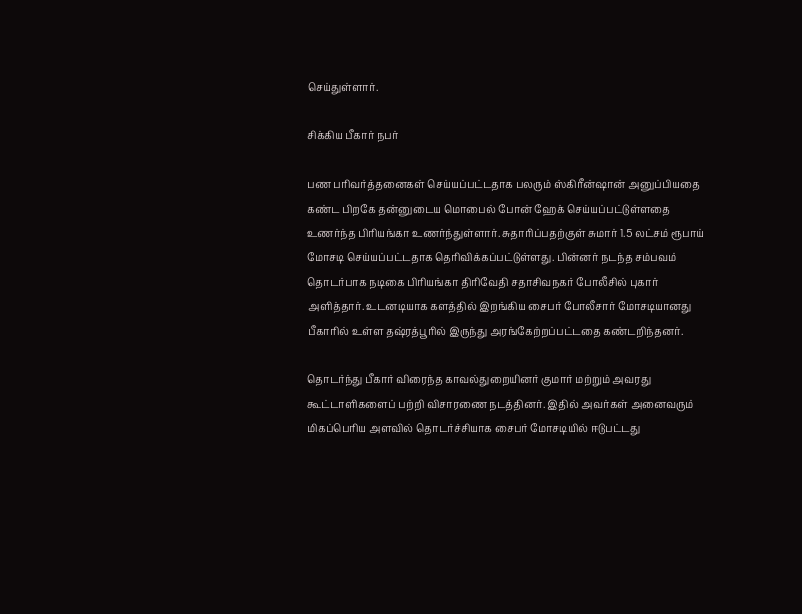செய்துள்ளார்.

சிக்கிய பீகார் நபர்

பண பரிவர்த்தனைகள் செய்யப்பட்டதாக பலரும் ஸ்கிரீன்ஷான் அனுப்பியதை கண்ட பிறகே தன்னுடைய மொபைல் போன் ஹேக் செய்யப்பட்டுள்ளதை உணர்ந்த பிரியங்கா உணர்ந்துள்ளார். சுதாரிப்பதற்குள் சுமார் 1.5 லட்சம் ரூபாய் மோசடி செய்யப்பட்டதாக தெரிவிக்கப்பட்டுள்ளது. பின்னர் நடந்த சம்பவம் தொடர்பாக நடிகை பிரியங்கா திரிவேதி சதாசிவநகர் போலீசில் புகார் அளித்தார். உடனடியாக களத்தில் இறங்கிய சைபர் போலீசார் மோசடியானது பீகாரில் உள்ள தஷ்ரத்பூரில் இருந்து அரங்கேற்றப்பட்டதை கண்டறிந்தனர்.

தொடர்ந்து பீகார் விரைந்த காவல்துறையினர் குமார் மற்றும் அவரது கூட்டாளிகளைப் பற்றி விசாரணை நடத்தினர். இதில் அவர்கள் அனைவரும் மிகப்பெரிய அளவில் தொடர்ச்சியாக சைபர் மோசடியில் ஈடுபட்டது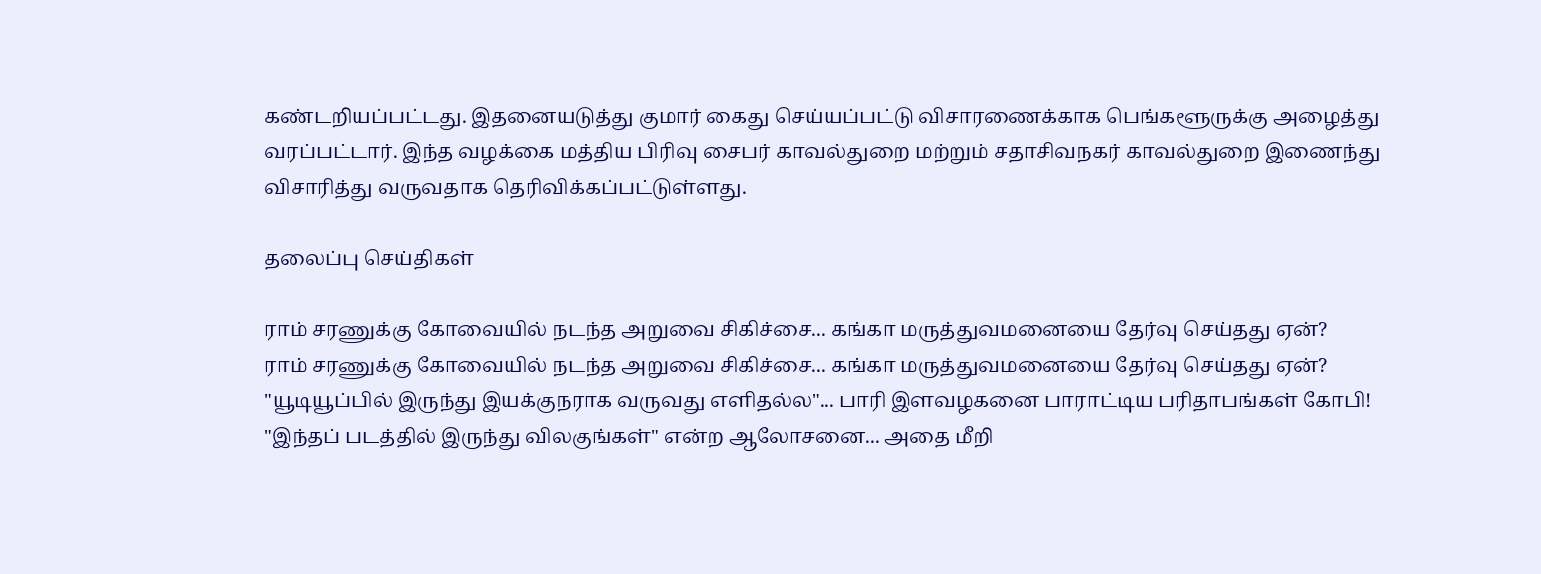கண்டறியப்பட்டது. இதனையடுத்து குமார் கைது செய்யப்பட்டு விசாரணைக்காக பெங்களூருக்கு அழைத்து வரப்பட்டார். இந்த வழக்கை மத்திய பிரிவு சைபர் காவல்துறை மற்றும் சதாசிவநகர் காவல்துறை இணைந்து விசாரித்து வருவதாக தெரிவிக்கப்பட்டுள்ளது.

தலைப்பு செய்திகள்

ராம் சரணுக்கு கோவையில் நடந்த அறுவை சிகிச்சை... கங்கா மருத்துவமனையை தேர்வு செய்தது ஏன்?
ராம் சரணுக்கு கோவையில் நடந்த அறுவை சிகிச்சை... கங்கா மருத்துவமனையை தேர்வு செய்தது ஏன்?
"யூடியூப்பில் இருந்து இயக்குநராக வருவது எளிதல்ல"... பாரி இளவழகனை பாராட்டிய பரிதாபங்கள் கோபி!
"இந்தப் படத்தில் இருந்து விலகுங்கள்" என்ற ஆலோசனை... அதை மீறி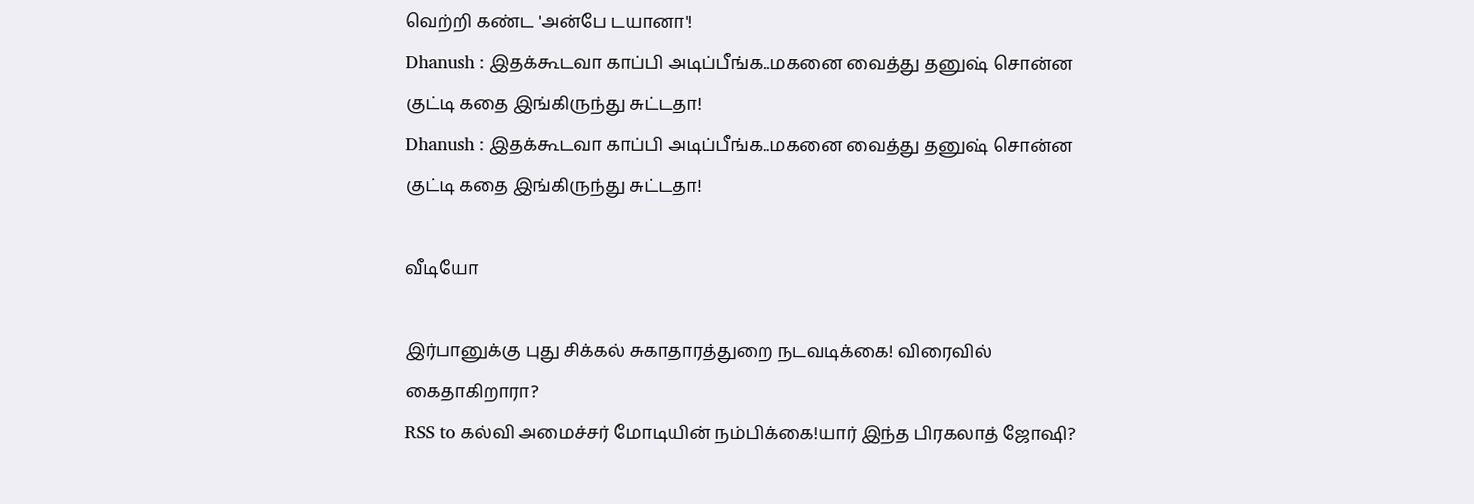வெற்றி கண்ட 'அன்பே டயானா'!
Dhanush : இதக்கூடவா காப்பி அடிப்பீங்க..மகனை வைத்து தனுஷ் சொன்ன குட்டி கதை இங்கிருந்து சுட்டதா!
Dhanush : இதக்கூடவா காப்பி அடிப்பீங்க..மகனை வைத்து தனுஷ் சொன்ன குட்டி கதை இங்கிருந்து சுட்டதா!

வீடியோ

இர்பானுக்கு புது சிக்கல் சுகாதாரத்துறை நடவடிக்கை! விரைவில் கைதாகிறாரா?
RSS to கல்வி அமைச்சர் மோடியின் நம்பிக்கை!யார் இந்த பிரகலாத் ஜோஷி?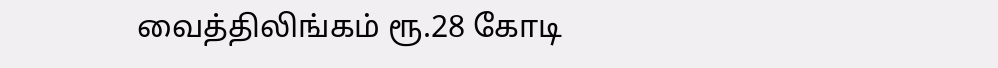வைத்திலிங்கம் ரூ.28 கோடி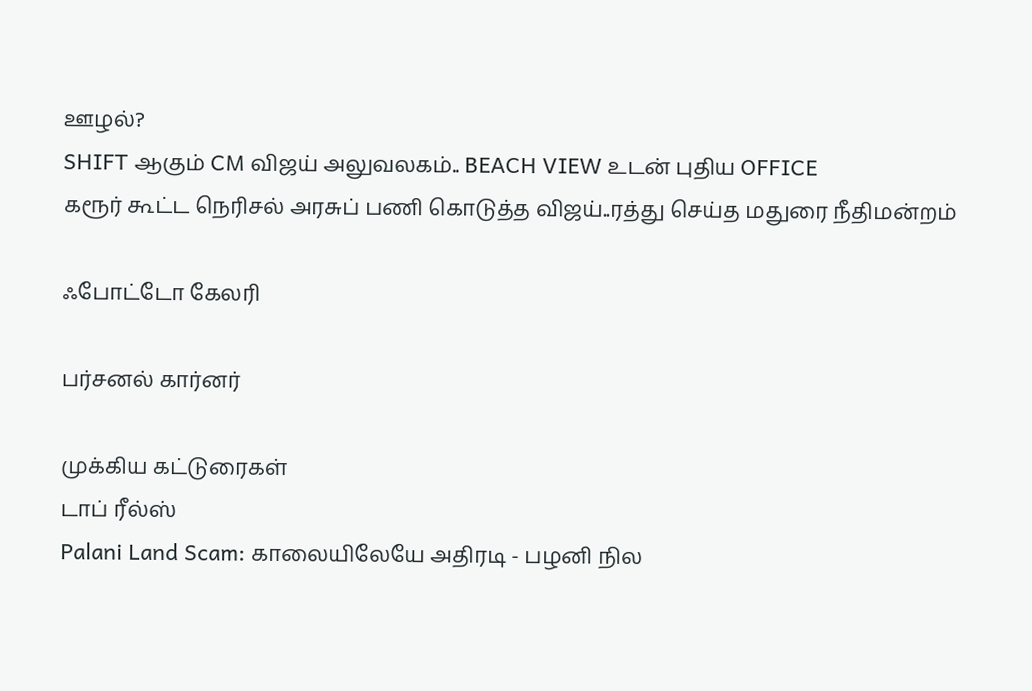ஊழல்?
SHIFT ஆகும் CM விஜய் அலுவலகம்.. BEACH VIEW உடன் புதிய OFFICE
கரூர் கூட்ட நெரிசல் அரசுப் பணி கொடுத்த விஜய்..ரத்து செய்த மதுரை நீதிமன்றம்

ஃபோட்டோ கேலரி

பர்சனல் கார்னர்

முக்கிய கட்டுரைகள்
டாப் ரீல்ஸ்
Palani Land Scam: காலையிலேயே அதிரடி - பழனி நில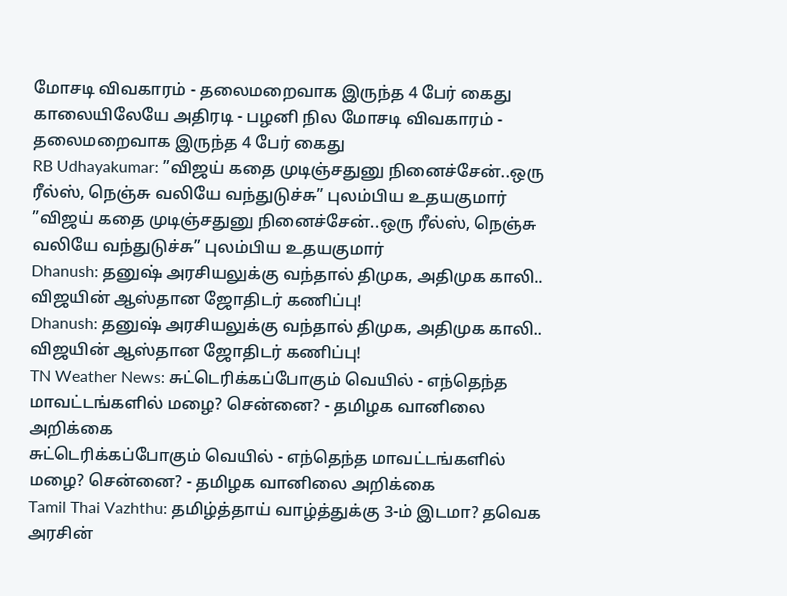மோசடி விவகாரம் - தலைமறைவாக இருந்த 4 பேர் கைது
காலையிலேயே அதிரடி - பழனி நில மோசடி விவகாரம் - தலைமறைவாக இருந்த 4 பேர் கைது
RB Udhayakumar: ”விஜய் கதை முடிஞ்சதுனு நினைச்சேன்..ஒரு ரீல்ஸ், நெஞ்சு வலியே வந்துடுச்சு” புலம்பிய உதயகுமார்
”விஜய் கதை முடிஞ்சதுனு நினைச்சேன்..ஒரு ரீல்ஸ், நெஞ்சு வலியே வந்துடுச்சு” புலம்பிய உதயகுமார்
Dhanush: தனுஷ் அரசியலுக்கு வந்தால் திமுக, அதிமுக காலி.. விஜயின் ஆஸ்தான ஜோதிடர் கணிப்பு!
Dhanush: தனுஷ் அரசியலுக்கு வந்தால் திமுக, அதிமுக காலி.. விஜயின் ஆஸ்தான ஜோதிடர் கணிப்பு!
TN Weather News: சுட்டெரிக்கப்போகும் வெயில் - எந்தெந்த மாவட்டங்களில் மழை? சென்னை? - தமிழக வானிலை அறிக்கை
சுட்டெரிக்கப்போகும் வெயில் - எந்தெந்த மாவட்டங்களில் மழை? சென்னை? - தமிழக வானிலை அறிக்கை
Tamil Thai Vazhthu: தமிழ்த்தாய் வாழ்த்துக்கு 3-ம் இடமா? தவெக அரசின்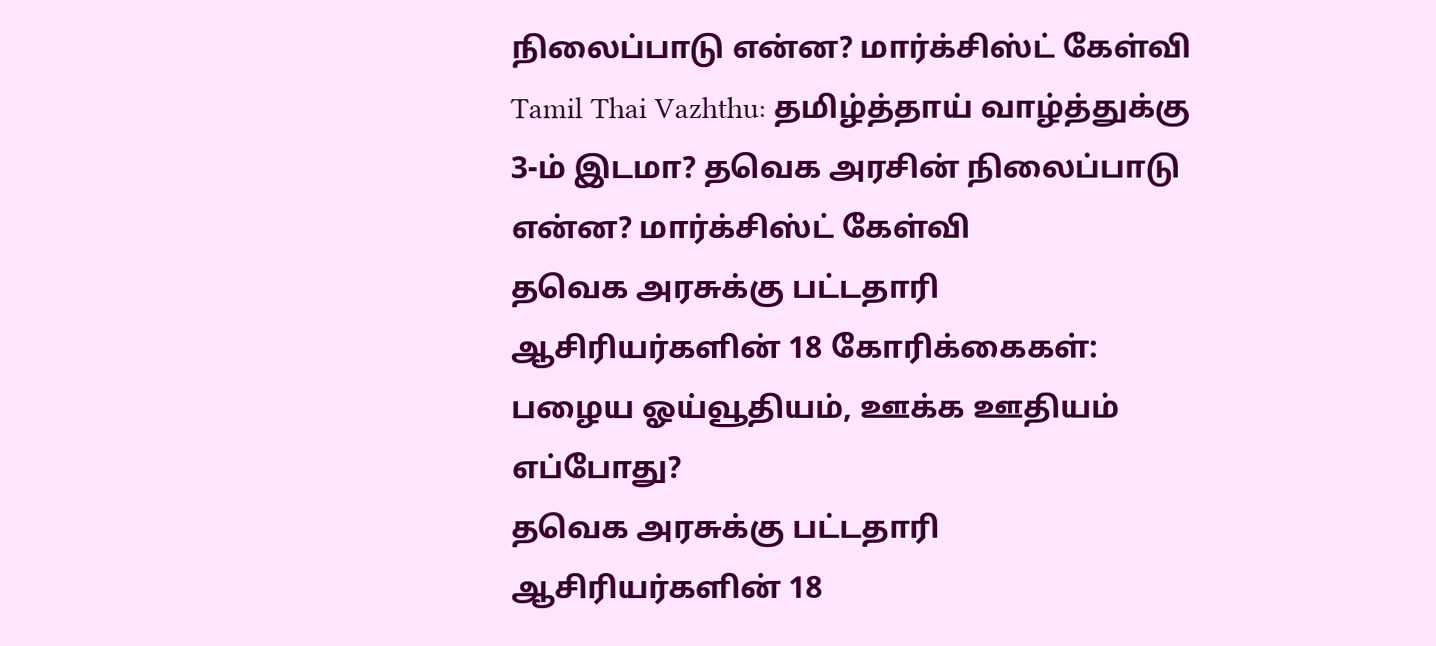நிலைப்பாடு என்ன? மார்க்சிஸ்ட் கேள்வி
Tamil Thai Vazhthu: தமிழ்த்தாய் வாழ்த்துக்கு 3-ம் இடமா? தவெக அரசின் நிலைப்பாடு என்ன? மார்க்சிஸ்ட் கேள்வி
தவெக அரசுக்கு பட்டதாரி ஆசிரியர்களின் 18 கோரிக்கைகள்: பழைய ஓய்வூதியம், ஊக்க ஊதியம் எப்போது?
தவெக அரசுக்கு பட்டதாரி ஆசிரியர்களின் 18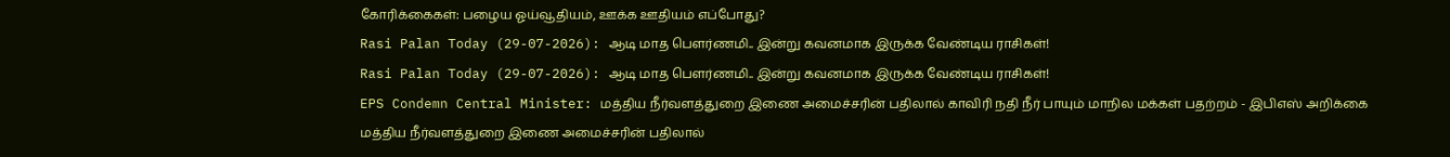கோரிக்கைகள்: பழைய ஓய்வூதியம், ஊக்க ஊதியம் எப்போது?
Rasi Palan Today (29-07-2026): ஆடி மாத பௌர்ணமி.. இன்று கவனமாக இருக்க வேண்டிய ராசிகள்!
Rasi Palan Today (29-07-2026): ஆடி மாத பௌர்ணமி.. இன்று கவனமாக இருக்க வேண்டிய ராசிகள்!
EPS Condemn Central Minister: மத்திய நீர்வளத்துறை இணை அமைச்சரின் பதிலால் காவிரி நதி நீர் பாயும் மாநில மக்கள் பதற்றம் - இபிஎஸ் அறிக்கை
மத்திய நீர்வளத்துறை இணை அமைச்சரின் பதிலால்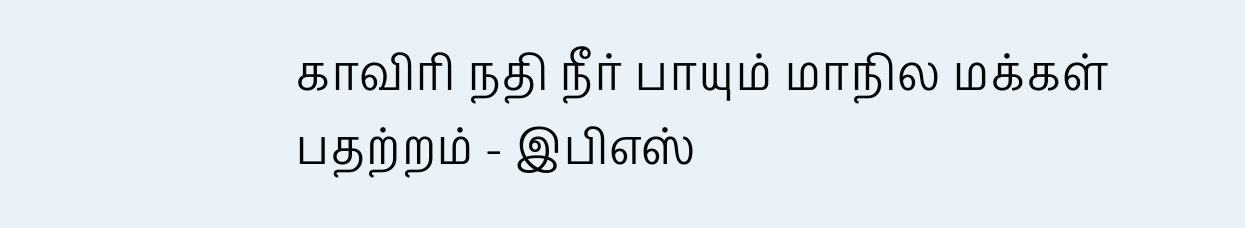காவிரி நதி நீர் பாயும் மாநில மக்கள் பதற்றம் - இபிஎஸ்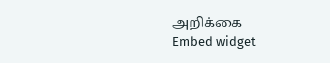அறிக்கை
Embed widget